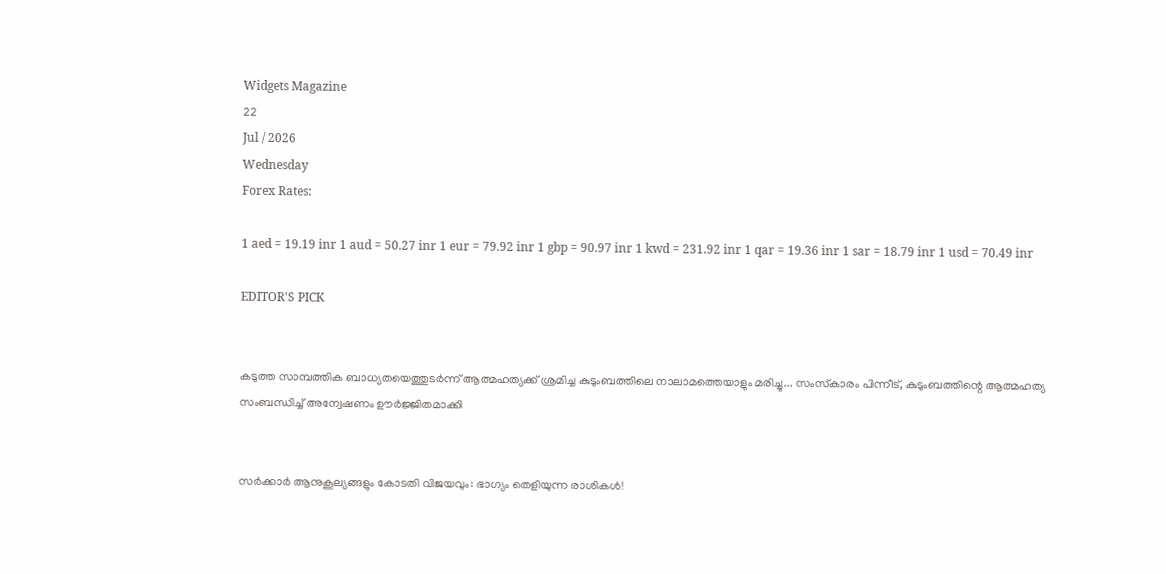Widgets Magazine
22
Jul / 2026
Wednesday
Forex Rates:

1 aed = 19.19 inr 1 aud = 50.27 inr 1 eur = 79.92 inr 1 gbp = 90.97 inr 1 kwd = 231.92 inr 1 qar = 19.36 inr 1 sar = 18.79 inr 1 usd = 70.49 inr

EDITOR'S PICK


കടുത്ത സാമ്പത്തിക ബാധ്യതയെത്തുടർന്ന് ആത്മഹത്യക്ക് ശ്രമിച്ച കുടുംബത്തിലെ നാലാമത്തെയാളും മരിച്ചു... സംസ്‌കാരം പിന്നീട്, കുടുംബത്തിന്റെ ആത്മഹത്യ സംബന്ധിച്ച് അന്വേഷണം ഊർജ്ജിതമാക്കി


സർക്കാർ ആനുകൂല്യങ്ങളും കോടതി വിജയവും: ഭാഗ്യം തെളിയുന്ന രാശികൾ!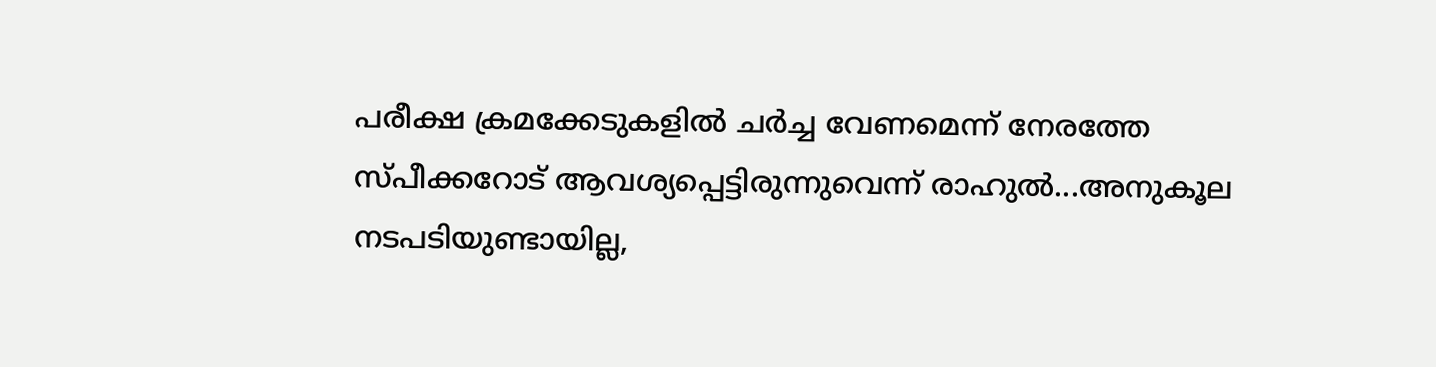പരീക്ഷ ക്രമക്കേടുകളിൽ ചര്‍ച്ച വേണമെന്ന് നേരത്തേ സ്പീക്കറോട് ആവശ്യപ്പെട്ടിരുന്നുവെന്ന് രാഹുൽ...അനുകൂല നടപടിയുണ്ടായില്ല,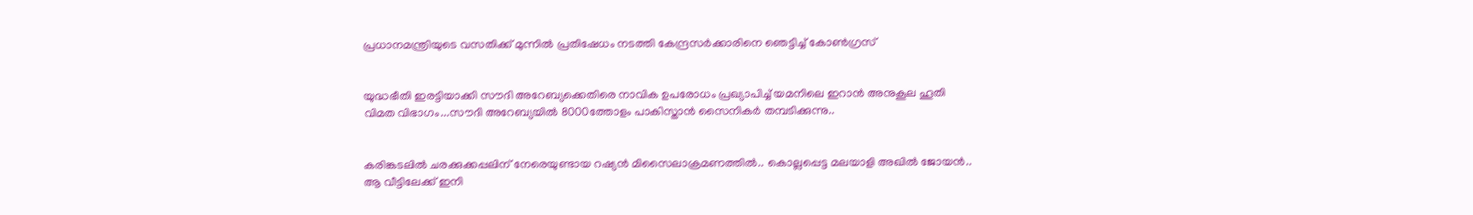പ്രധാനമന്ത്രിയുടെ വസതിക്ക് മുന്നിൽ പ്രതിഷേധം നടത്തി കേന്ദ്രസർക്കാരിനെ ഞെട്ടിച്ച് കോൺഗ്രസ്


യുദ്ധഭീതി ഇരട്ടിയാക്കി സൗദി അറേബ്യക്കെതിരെ നാവിക ഉപരോധം പ്രഖ്യാപിച്ച് യമനിലെ ഇറാൻ അനുകൂല ഹൂതി വിമത വിഭാഗം...സൗദി അറേബ്യയില്‍ 8000ത്തോളം പാകിസ്താന്‍ സൈനികര്‍ തമ്പടിക്കുന്നു..


കരിങ്കടലിൽ ചരക്കുക്കപ്പലിന് നേരെയുണ്ടായ റഷ്യൻ മിസൈലാക്രമണത്തിൽ.. കൊല്ലപ്പെട്ട മലയാളി അഖില്‍ ജോയന്‍.. ആ വീട്ടിലേക്ക് ഇനി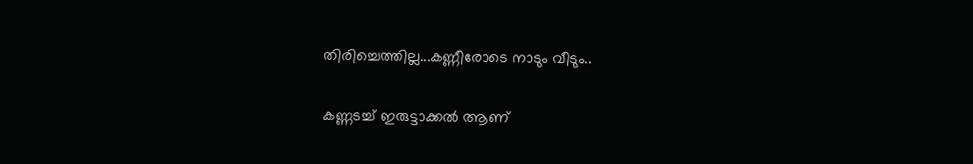തിരിച്ചെത്തില്ല...കണ്ണീരോടെ നാടും വീടും..

കണ്ണടച്ച് ഇരുട്ടാക്കല്‍ ആണ്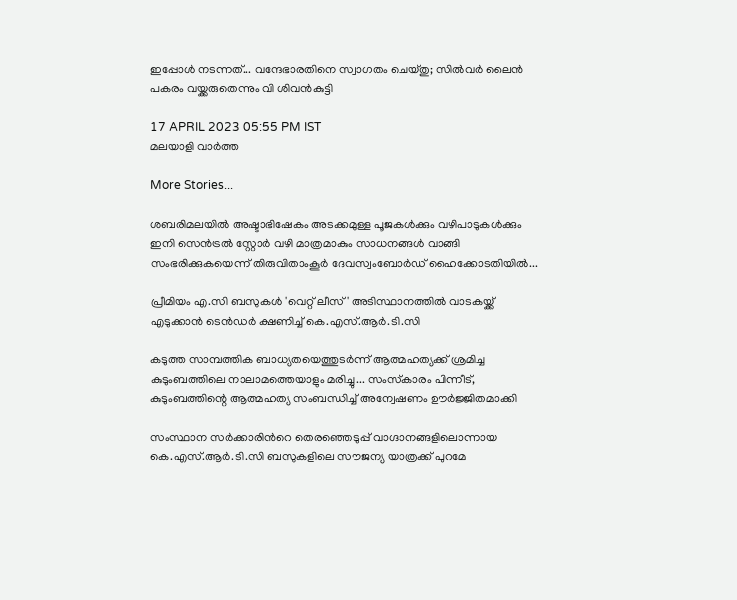ഇപ്പോള്‍ നടന്നത്... വന്ദേഭാരതിനെ സ്വാഗതം ചെയ്തു; സില്‍വര്‍ ലൈന്‍ പകരം വയ്ക്കരുതെന്നും വി ശിവന്‍കുട്ടി

17 APRIL 2023 05:55 PM IST
മലയാളി വാര്‍ത്ത

More Stories...

ശബരിമലയിൽ അഷ്ടാഭിഷേകം അടക്കമുള്ള പൂജകൾക്കും വഴിപാടുകൾക്കും ഇനി സെൻട്രൽ സ്റ്റോർ വഴി മാത്രമാകും സാധനങ്ങൾ വാങ്ങി സംഭരിക്കുകയെന്ന് തിരുവിതാംകൂർ ദേവസ്വംബോർഡ് ഹൈക്കോടതിയിൽ...

പ്രീമിയം എ.സി ബസുകൾ 'വെറ്റ് ലീസ്' അടിസ്ഥാനത്തിൽ വാടകയ്ക്ക് എടുക്കാൻ ടെൻ‌ഡർ ക്ഷണിച്ച് കെ.എസ്.ആർ.ടി.സി

കടുത്ത സാമ്പത്തിക ബാധ്യതയെത്തുടർന്ന് ആത്മഹത്യക്ക് ശ്രമിച്ച കുടുംബത്തിലെ നാലാമത്തെയാളും മരിച്ചു... സംസ്‌കാരം പിന്നീട്, കുടുംബത്തിന്റെ ആത്മഹത്യ സംബന്ധിച്ച് അന്വേഷണം ഊർജ്ജിതമാക്കി

സംസ്ഥാന സർക്കാരിൻറെ തെരഞ്ഞെടുപ്പ് വാഗ്ദാനങ്ങളിലൊന്നായ കെ.എസ്.ആർ.ടി.സി ബസുകളിലെ സൗജന്യ യാത്രക്ക് പുറമേ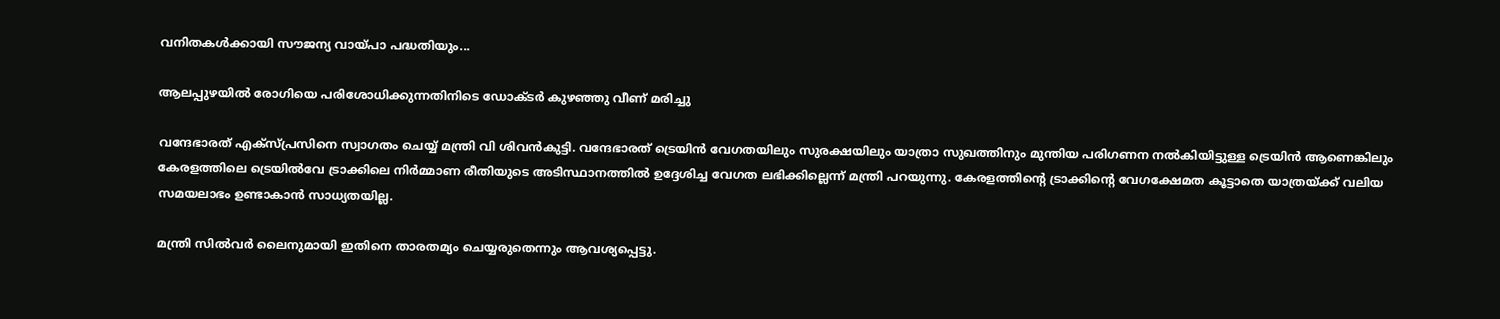വനിതകൾക്കായി സൗജന്യ വായ്പാ പദ്ധതിയും...

ആലപ്പുഴയില്‍ രോഗിയെ പരിശോധിക്കുന്നതിനിടെ ഡോക്ടര്‍ കുഴഞ്ഞു വീണ് മരിച്ചു

വന്ദേഭാരത് എക്‌സ്പ്രസിനെ സ്വാഗതം ചെയ്യ് മന്ത്രി വി ശിവന്‍കുട്ടി. വന്ദേഭാരത് ട്രെയിന്‍ വേഗതയിലും സുരക്ഷയിലും യാത്രാ സുഖത്തിനും മുന്തിയ പരിഗണന നല്‍കിയിട്ടുള്ള ട്രെയിന്‍ ആണെങ്കിലും കേരളത്തിലെ ട്രെയില്‍വേ ട്രാക്കിലെ നിര്‍മ്മാണ രീതിയുടെ അടിസ്ഥാനത്തില്‍ ഉദ്ദേശിച്ച വേഗത ലഭിക്കില്ലെന്ന് മന്ത്രി പറയുന്നു. കേരളത്തിന്റെ ട്രാക്കിന്റെ വേഗക്ഷേമത കൂട്ടാതെ യാത്രയ്ക്ക് വലിയ സമയലാഭം ഉണ്ടാകാന്‍ സാധ്യതയില്ല.

മന്ത്രി സില്‍വര്‍ ലൈനുമായി ഇതിനെ താരതമ്യം ചെയ്യരുതെന്നും ആവശ്യപ്പെട്ടു.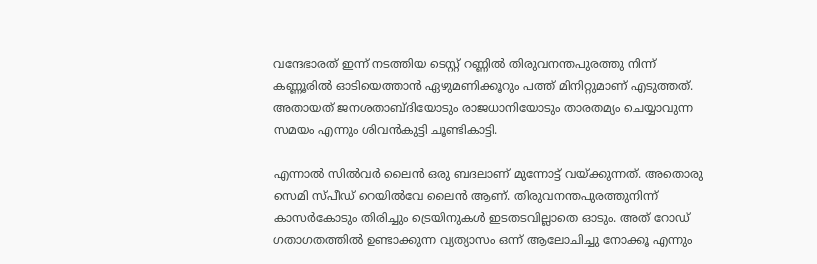വന്ദേഭാരത് ഇന്ന് നടത്തിയ ടെസ്റ്റ് റണ്ണില്‍ തിരുവനന്തപുരത്തു നിന്ന് കണ്ണൂരില്‍ ഓടിയെത്താന്‍ ഏഴുമണിക്കൂറും പത്ത് മിനിറ്റുമാണ് എടുത്തത്. അതായത് ജനശതാബ്ദിയോടും രാജധാനിയോടും താരതമ്യം ചെയ്യാവുന്ന സമയം എന്നും ശിവന്‍കുട്ടി ചൂണ്ടികാട്ടി.

എന്നാല്‍ സില്‍വര്‍ ലൈന്‍ ഒരു ബദലാണ് മുന്നോട്ട് വയ്ക്കുന്നത്. അതൊരു സെമി സ്പീഡ് റെയില്‍വേ ലൈന്‍ ആണ്. തിരുവനന്തപുരത്തുനിന്ന് കാസര്‍കോടും തിരിച്ചും ട്രെയിനുകള്‍ ഇടതടവില്ലാതെ ഓടും. അത് റോഡ് ഗതാഗതത്തില്‍ ഉണ്ടാക്കുന്ന വ്യത്യാസം ഒന്ന് ആലോചിച്ചു നോക്കൂ എന്നും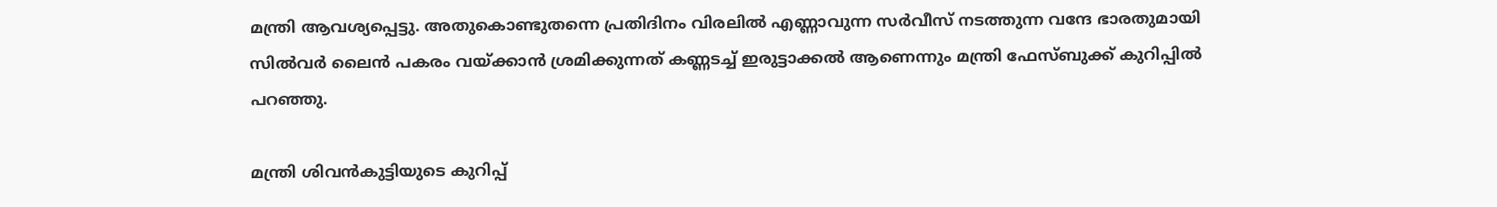മന്ത്രി ആവശ്യപ്പെട്ടു. അതുകൊണ്ടുതന്നെ പ്രതിദിനം വിരലില്‍ എണ്ണാവുന്ന സര്‍വീസ് നടത്തുന്ന വന്ദേ ഭാരതുമായി സില്‍വര്‍ ലൈന്‍ പകരം വയ്ക്കാന്‍ ശ്രമിക്കുന്നത് കണ്ണടച്ച് ഇരുട്ടാക്കല്‍ ആണെന്നും മന്ത്രി ഫേസ്ബുക്ക് കുറിപ്പില്‍ പറഞ്ഞു.

മന്ത്രി ശിവന്‍കുട്ടിയുടെ കുറിപ്പ്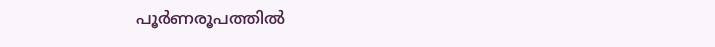പൂര്‍ണരൂപത്തില്‍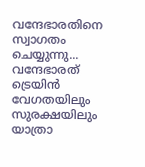വന്ദേഭാരതിനെ സ്വാഗതം ചെയ്യുന്നു...
വന്ദേഭാരത് ട്രെയിന്‍ വേഗതയിലും സുരക്ഷയിലും യാത്രാ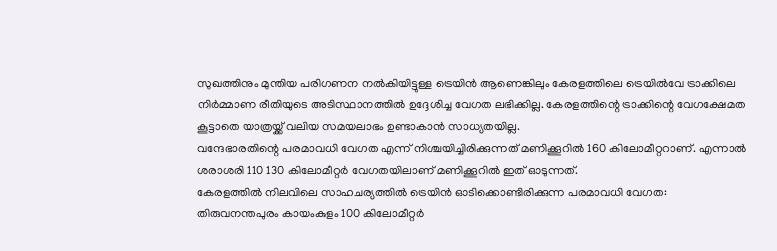സുഖത്തിനും മുന്തിയ പരിഗണന നല്‍കിയിട്ടുള്ള ട്രെയിന്‍ ആണെങ്കിലും കേരളത്തിലെ ട്രെയില്‍വേ ട്രാക്കിലെ നിര്‍മ്മാണ രീതിയുടെ അടിസ്ഥാനത്തില്‍ ഉദ്ദേശിച്ച വേഗത ലഭിക്കില്ല. കേരളത്തിന്റെ ട്രാക്കിന്റെ വേഗക്ഷേമത കൂട്ടാതെ യാത്രയ്ക്ക് വലിയ സമയലാഭം ഉണ്ടാകാന്‍ സാധ്യതയില്ല.
വന്ദേഭാരതിന്റെ പരമാവധി വേഗത എന്ന് നിശ്ചയിച്ചിരിക്കുന്നത് മണിക്കൂറില്‍ 160 കിലോമീറ്ററാണ്. എന്നാല്‍ ശരാശരി 110 130 കിലോമീറ്റര്‍ വേഗതയിലാണ് മണിക്കൂറില്‍ ഇത് ഓടുന്നത്.
കേരളത്തില്‍ നിലവിലെ സാഹചര്യത്തില്‍ ട്രെയിന്‍ ഓടിക്കൊണ്ടിരിക്കുന്ന പരമാവധി വേഗത:
തിരുവനന്തപുരം കായംകുളം 100 കിലോമീറ്റര്‍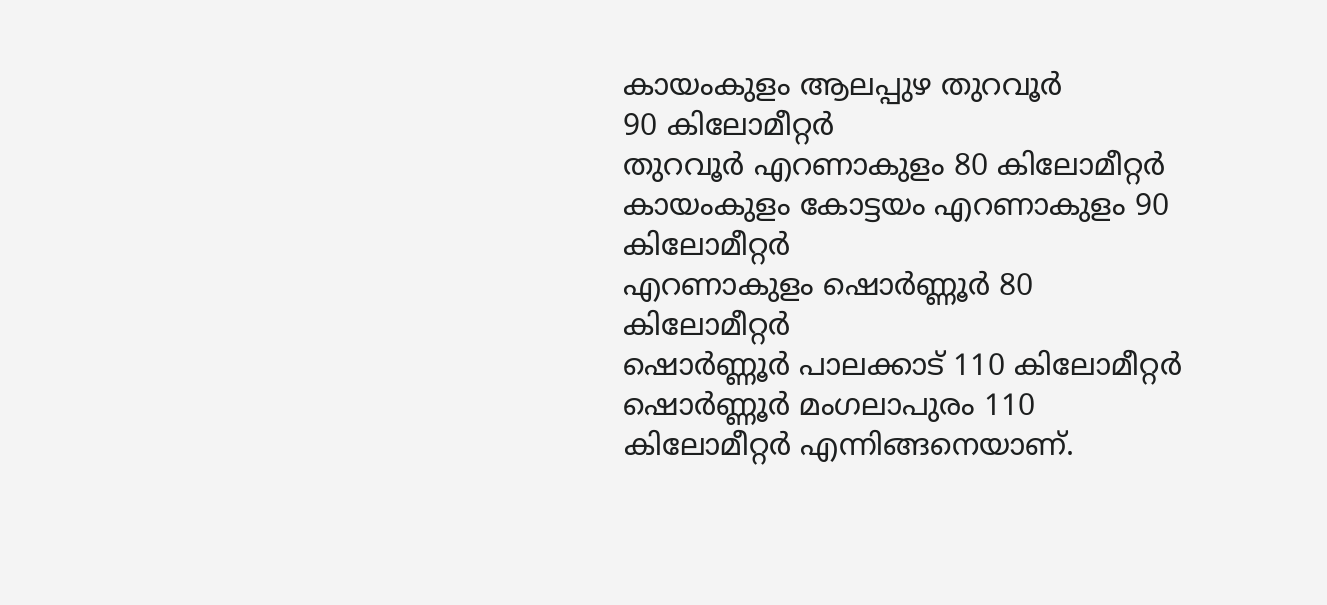കായംകുളം ആലപ്പുഴ തുറവൂര്‍
90 കിലോമീറ്റര്‍
തുറവൂര്‍ എറണാകുളം 80 കിലോമീറ്റര്‍
കായംകുളം കോട്ടയം എറണാകുളം 90 കിലോമീറ്റര്‍
എറണാകുളം ഷൊര്‍ണ്ണൂര്‍ 80 കിലോമീറ്റര്‍
ഷൊര്‍ണ്ണൂര്‍ പാലക്കാട് 110 കിലോമീറ്റര്‍
ഷൊര്‍ണ്ണൂര്‍ മംഗലാപുരം 110 കിലോമീറ്റര്‍ എന്നിങ്ങനെയാണ്.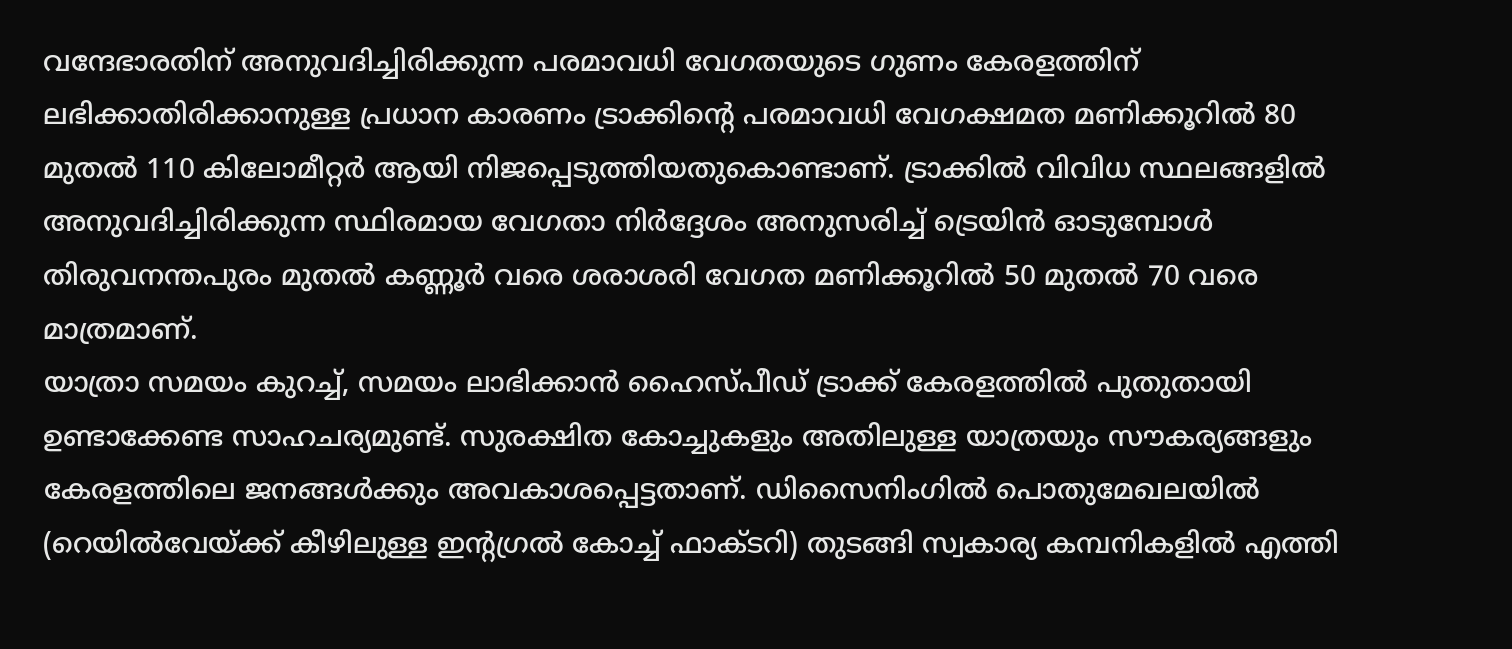വന്ദേഭാരതിന് അനുവദിച്ചിരിക്കുന്ന പരമാവധി വേഗതയുടെ ഗുണം കേരളത്തിന് ലഭിക്കാതിരിക്കാനുള്ള പ്രധാന കാരണം ട്രാക്കിന്റെ പരമാവധി വേഗക്ഷമത മണിക്കൂറില്‍ 80 മുതല്‍ 110 കിലോമീറ്റര്‍ ആയി നിജപ്പെടുത്തിയതുകൊണ്ടാണ്. ട്രാക്കില്‍ വിവിധ സ്ഥലങ്ങളില്‍ അനുവദിച്ചിരിക്കുന്ന സ്ഥിരമായ വേഗതാ നിര്‍ദ്ദേശം അനുസരിച്ച് ട്രെയിന്‍ ഓടുമ്പോള്‍ തിരുവനന്തപുരം മുതല്‍ കണ്ണൂര്‍ വരെ ശരാശരി വേഗത മണിക്കൂറില്‍ 50 മുതല്‍ 70 വരെ മാത്രമാണ്.
യാത്രാ സമയം കുറച്ച്, സമയം ലാഭിക്കാന്‍ ഹൈസ്പീഡ് ട്രാക്ക് കേരളത്തില്‍ പുതുതായി ഉണ്ടാക്കേണ്ട സാഹചര്യമുണ്ട്. സുരക്ഷിത കോച്ചുകളും അതിലുള്ള യാത്രയും സൗകര്യങ്ങളും കേരളത്തിലെ ജനങ്ങള്‍ക്കും അവകാശപ്പെട്ടതാണ്. ഡിസൈനിംഗില്‍ പൊതുമേഖലയില്‍ (റെയില്‍വേയ്ക്ക് കീഴിലുള്ള ഇന്റഗ്രല്‍ കോച്ച് ഫാക്ടറി) തുടങ്ങി സ്വകാര്യ കമ്പനികളില്‍ എത്തി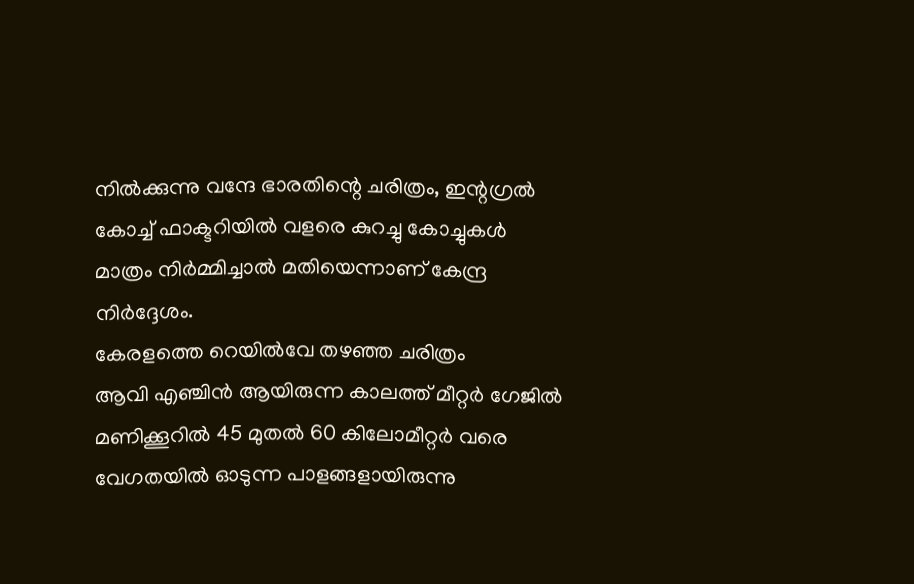നില്‍ക്കുന്നു വന്ദേ ഭാരതിന്റെ ചരിത്രം, ഇന്റഗ്രല്‍ കോച്ച് ഫാക്ടറിയില്‍ വളരെ കുറച്ചു കോച്ചുകള്‍ മാത്രം നിര്‍മ്മിച്ചാല്‍ മതിയെന്നാണ് കേന്ദ്ര നിര്‍ദ്ദേശം.
കേരളത്തെ റെയില്‍വേ തഴഞ്ഞ ചരിത്രം
ആവി എഞ്ചിന്‍ ആയിരുന്ന കാലത്ത് മീറ്റര്‍ ഗേജില്‍ മണിക്കൂറില്‍ 45 മുതല്‍ 60 കിലോമീറ്റര്‍ വരെ വേഗതയില്‍ ഓടുന്ന പാളങ്ങളായിരുന്നു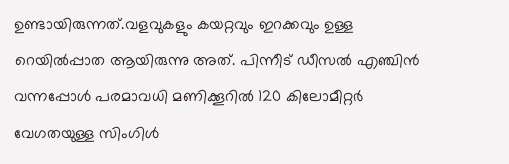ഉണ്ടായിരുന്നത്.വളവുകളും കയറ്റവും ഇറക്കവും ഉള്ള റെയില്‍പ്പാത ആയിരുന്നു അത്. പിന്നീട് ഡീസല്‍ എഞ്ചിന്‍ വന്നപ്പോള്‍ പരമാവധി മണിക്കൂറില്‍ 120 കിലോമീറ്റര്‍ വേഗതയുള്ള സിംഗിള്‍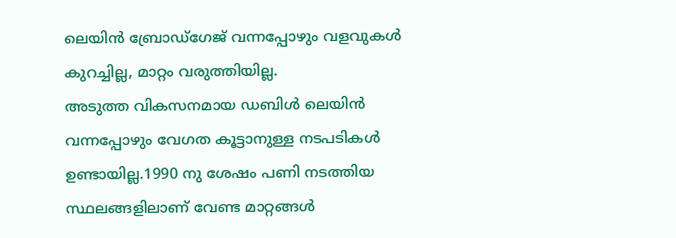ലെയിന്‍ ബ്രോഡ്‌ഗേജ് വന്നപ്പോഴും വളവുകള്‍ കുറച്ചില്ല, മാറ്റം വരുത്തിയില്ല.
അടുത്ത വികസനമായ ഡബിള്‍ ലെയിന്‍ വന്നപ്പോഴും വേഗത കൂട്ടാനുള്ള നടപടികള്‍ ഉണ്ടായില്ല.1990 നു ശേഷം പണി നടത്തിയ സ്ഥലങ്ങളിലാണ് വേണ്ട മാറ്റങ്ങള്‍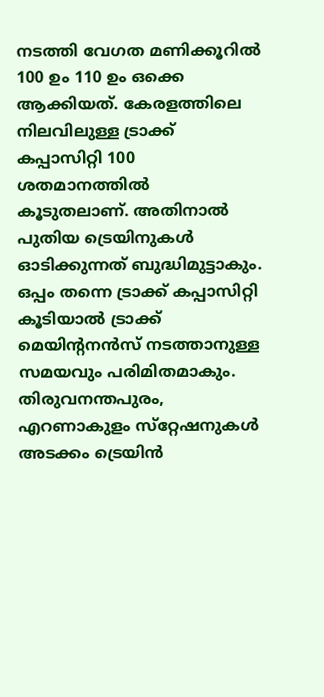നടത്തി വേഗത മണിക്കൂറില്‍
100 ഉം 110 ഉം ഒക്കെ ആക്കിയത്. കേരളത്തിലെ നിലവിലുള്ള ട്രാക്ക് കപ്പാസിറ്റി 100 ശതമാനത്തില്‍ കൂടുതലാണ്. അതിനാല്‍ പുതിയ ട്രെയിനുകള്‍ ഓടിക്കുന്നത് ബുദ്ധിമുട്ടാകും. ഒപ്പം തന്നെ ട്രാക്ക് കപ്പാസിറ്റി കൂടിയാല്‍ ട്രാക്ക് മെയിന്റനന്‍സ് നടത്താനുള്ള സമയവും പരിമിതമാകും.
തിരുവനന്തപുരം, എറണാകുളം സ്‌റ്റേഷനുകള്‍ അടക്കം ട്രെയിന്‍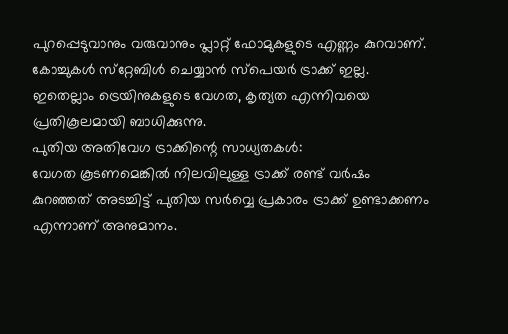പുറപ്പെടുവാനും വരുവാനും പ്ലാറ്റ് ഫോമുകളുടെ എണ്ണം കുറവാണ്.
കോച്ചുകള്‍ സ്‌റ്റേബിള്‍ ചെയ്യാന്‍ സ്‌പെയര്‍ ട്രാക്ക് ഇല്ല. ഇതെല്ലാം ട്രെയിനുകളുടെ വേഗത, കൃത്യത എന്നിവയെ പ്രതികൂലമായി ബാധിക്കുന്നു.
പുതിയ അതിവേഗ ട്രാക്കിന്റെ സാധ്യതകള്‍:
വേഗത കൂടണമെങ്കില്‍ നിലവിലുള്ള ട്രാക്ക് രണ്ട് വര്‍ഷം കുറഞ്ഞത് അടച്ചിട്ട് പുതിയ സര്‍വ്വെ പ്രകാരം ട്രാക്ക് ഉണ്ടാക്കണം എന്നാണ് അനുമാനം.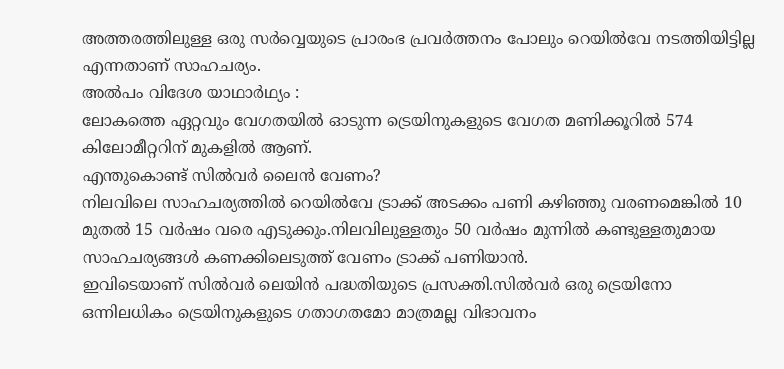അത്തരത്തിലുള്ള ഒരു സര്‍വ്വെയുടെ പ്രാരംഭ പ്രവര്‍ത്തനം പോലും റെയില്‍വേ നടത്തിയിട്ടില്ല എന്നതാണ് സാഹചര്യം.
അല്‍പം വിദേശ യാഥാര്‍ഥ്യം :
ലോകത്തെ ഏറ്റവും വേഗതയില്‍ ഓടുന്ന ട്രെയിനുകളുടെ വേഗത മണിക്കൂറില്‍ 574 കിലോമീറ്ററിന് മുകളില്‍ ആണ്.
എന്തുകൊണ്ട് സില്‍വര്‍ ലൈന്‍ വേണം?
നിലവിലെ സാഹചര്യത്തില്‍ റെയില്‍വേ ട്രാക്ക് അടക്കം പണി കഴിഞ്ഞു വരണമെങ്കില്‍ 10 മുതല്‍ 15 വര്‍ഷം വരെ എടുക്കും.നിലവിലുള്ളതും 50 വര്‍ഷം മുന്നില്‍ കണ്ടുള്ളതുമായ സാഹചര്യങ്ങള്‍ കണക്കിലെടുത്ത് വേണം ട്രാക്ക് പണിയാന്‍.
ഇവിടെയാണ് സില്‍വര്‍ ലെയിന്‍ പദ്ധതിയുടെ പ്രസക്തി.സില്‍വര്‍ ഒരു ട്രെയിനോ ഒന്നിലധികം ട്രെയിനുകളുടെ ഗതാഗതമോ മാത്രമല്ല വിഭാവനം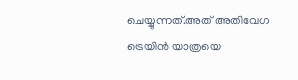ചെയ്യുന്നത്.അത് അതിവേഗ ട്രെയിന്‍ യാത്രയെ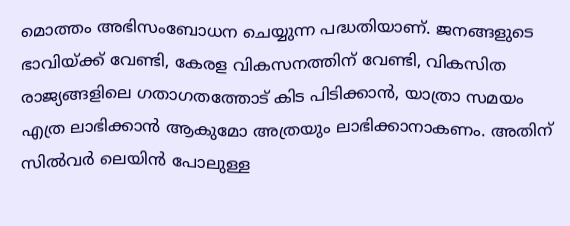മൊത്തം അഭിസംബോധന ചെയ്യുന്ന പദ്ധതിയാണ്. ജനങ്ങളുടെ ഭാവിയ്ക്ക് വേണ്ടി, കേരള വികസനത്തിന് വേണ്ടി, വികസിത രാജ്യങ്ങളിലെ ഗതാഗതത്തോട് കിട പിടിക്കാന്‍, യാത്രാ സമയം എത്ര ലാഭിക്കാന്‍ ആകുമോ അത്രയും ലാഭിക്കാനാകണം. അതിന് സില്‍വര്‍ ലെയിന്‍ പോലുള്ള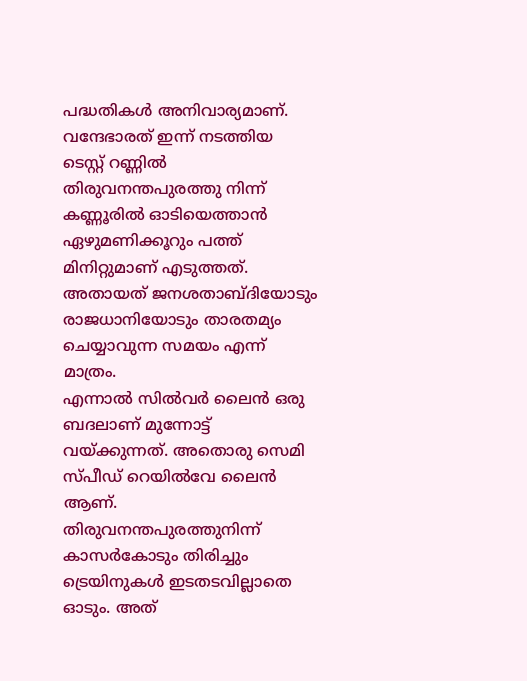പദ്ധതികള്‍ അനിവാര്യമാണ്.
വന്ദേഭാരത് ഇന്ന് നടത്തിയ ടെസ്റ്റ് റണ്ണില്‍ തിരുവനന്തപുരത്തു നിന്ന് കണ്ണൂരില്‍ ഓടിയെത്താന്‍ ഏഴുമണിക്കൂറും പത്ത് മിനിറ്റുമാണ് എടുത്തത്. അതായത് ജനശതാബ്ദിയോടും രാജധാനിയോടും താരതമ്യം ചെയ്യാവുന്ന സമയം എന്ന് മാത്രം.
എന്നാല്‍ സില്‍വര്‍ ലൈന്‍ ഒരു ബദലാണ് മുന്നോട്ട് വയ്ക്കുന്നത്. അതൊരു സെമി സ്പീഡ് റെയില്‍വേ ലൈന്‍ ആണ്. തിരുവനന്തപുരത്തുനിന്ന് കാസര്‍കോടും തിരിച്ചും ട്രെയിനുകള്‍ ഇടതടവില്ലാതെ ഓടും. അത്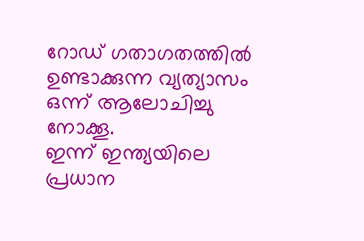റോഡ് ഗതാഗതത്തില്‍ ഉണ്ടാക്കുന്ന വ്യത്യാസം ഒന്ന് ആലോചിച്ചു നോക്കൂ.
ഇന്ന് ഇന്ത്യയിലെ പ്രധാന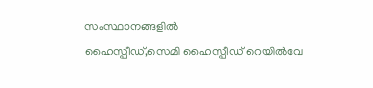സംസ്ഥാനങ്ങളില്‍
ഹൈസ്പീഡ്,സെമി ഹൈസ്പീഡ് റെയില്‍വേ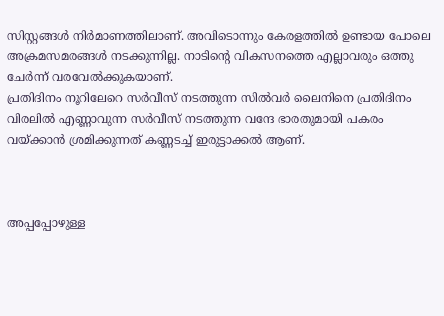സിസ്റ്റങ്ങള്‍ നിര്‍മാണത്തിലാണ്. അവിടൊന്നും കേരളത്തില്‍ ഉണ്ടായ പോലെ അക്രമസമരങ്ങള്‍ നടക്കുന്നില്ല. നാടിന്റെ വികസനത്തെ എല്ലാവരും ഒത്തു ചേര്‍ന്ന് വരവേല്‍ക്കുകയാണ്.
പ്രതിദിനം നൂറിലേറെ സര്‍വീസ് നടത്തുന്ന സില്‍വര്‍ ലൈനിനെ പ്രതിദിനം വിരലില്‍ എണ്ണാവുന്ന സര്‍വീസ് നടത്തുന്ന വന്ദേ ഭാരതുമായി പകരം വയ്ക്കാന്‍ ശ്രമിക്കുന്നത് കണ്ണടച്ച് ഇരുട്ടാക്കല്‍ ആണ്.



അപ്പപ്പോഴുള്ള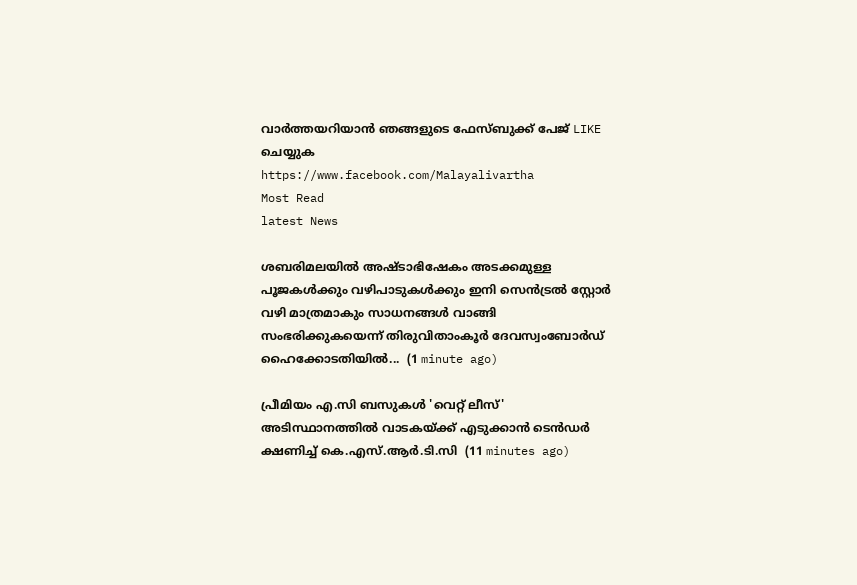വാര്‍ത്തയറിയാന്‍ ഞങ്ങളുടെ ഫേസ്‌ബുക്ക്‌ പേജ് LIKE ചെയ്യുക
https://www.facebook.com/Malayalivartha
Most Read
latest News

ശബരിമലയിൽ അഷ്ടാഭിഷേകം അടക്കമുള്ള പൂജകൾക്കും വഴിപാടുകൾക്കും ഇനി സെൻട്രൽ സ്റ്റോർ വഴി മാത്രമാകും സാധനങ്ങൾ വാങ്ങി സംഭരിക്കുകയെന്ന് തിരുവിതാംകൂർ ദേവസ്വംബോർഡ് ഹൈക്കോടതിയിൽ...  (1 minute ago)

പ്രീമിയം എ.സി ബസുകൾ 'വെറ്റ് ലീസ്' അടിസ്ഥാനത്തിൽ വാടകയ്ക്ക് എടുക്കാൻ ടെൻ‌ഡർ ക്ഷണിച്ച് കെ.എസ്.ആർ.ടി.സി  (11 minutes ago)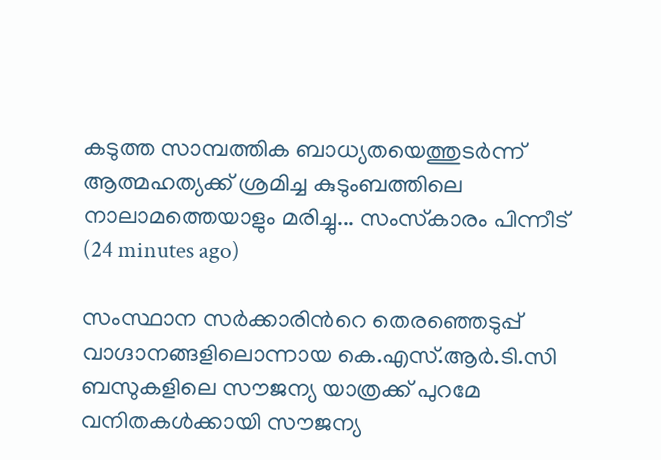കടുത്ത സാമ്പത്തിക ബാധ്യതയെത്തുടർന്ന് ആത്മഹത്യക്ക് ശ്രമിച്ച കുടുംബത്തിലെ നാലാമത്തെയാളും മരിച്ചു... സംസ്‌കാരം പിന്നീട്  (24 minutes ago)

സംസ്ഥാന സർക്കാരിൻറെ തെരഞ്ഞെടുപ്പ് വാഗ്ദാനങ്ങളിലൊന്നായ കെ.എസ്.ആർ.ടി.സി ബസുകളിലെ സൗജന്യ യാത്രക്ക് പുറമേ വനിതകൾക്കായി സൗജന്യ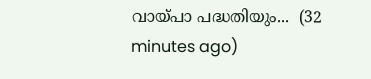വായ്പാ പദ്ധതിയും...  (32 minutes ago)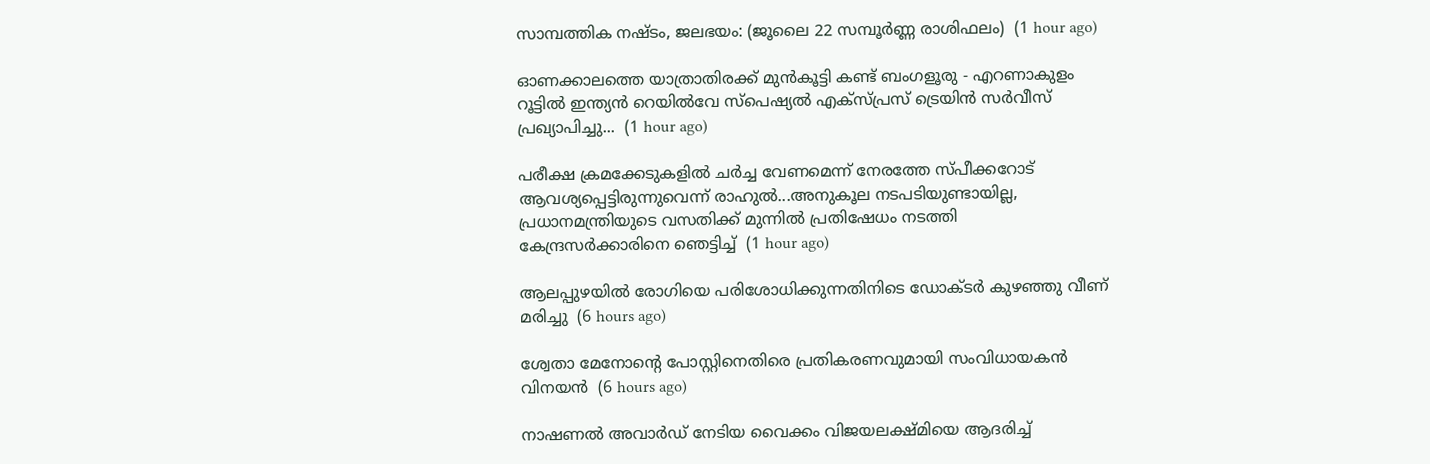സാമ്പത്തിക നഷ്ടം, ജലഭയം: (ജൂലൈ 22 സമ്പൂർണ്ണ രാശിഫലം)  (1 hour ago)

ഓണക്കാലത്തെ യാത്രാതിരക്ക് മുൻകൂട്ടി കണ്ട് ബംഗളൂരു - എറണാകുളം റൂട്ടിൽ ഇന്ത്യൻ റെയിൽവേ സ്‌പെഷ്യൽ എക്‌സ്പ്രസ് ട്രെയിൻ സർവീസ് പ്രഖ്യാപിച്ചു...  (1 hour ago)

പരീക്ഷ ക്രമക്കേടുകളിൽ ചര്‍ച്ച വേണമെന്ന് നേരത്തേ സ്പീക്കറോട് ആവശ്യപ്പെട്ടിരുന്നുവെന്ന് രാഹുൽ...അനുകൂല നടപടിയുണ്ടായില്ല, പ്രധാനമന്ത്രിയുടെ വസതിക്ക് മുന്നിൽ പ്രതിഷേധം നടത്തി കേന്ദ്രസർക്കാരിനെ ഞെട്ടിച്ച്  (1 hour ago)

ആലപ്പുഴയില്‍ രോഗിയെ പരിശോധിക്കുന്നതിനിടെ ഡോക്ടര്‍ കുഴഞ്ഞു വീണ് മരിച്ചു  (6 hours ago)

ശ്വേതാ മേനോന്റെ പോസ്റ്റിനെതിരെ പ്രതികരണവുമായി സംവിധായകന്‍ വിനയന്‍  (6 hours ago)

നാഷണല്‍ അവാര്‍ഡ് നേടിയ വൈക്കം വിജയലക്ഷ്മിയെ ആദരിച്ച്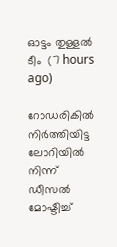ഓട്ടം തുള്ളല്‍ ടീം  (7 hours ago)

റോഡരികില്‍ നിര്‍ത്തിയിട്ട ലോറിയില്‍ നിന്ന് ഡീസല്‍ മോഷ്ടിച്ച്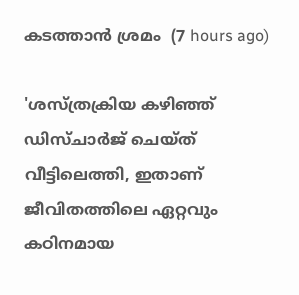കടത്താന്‍ ശ്രമം  (7 hours ago)

'ശസ്ത്രക്രിയ കഴിഞ്ഞ് ഡിസ്ചാര്‍ജ് ചെയ്ത് വീട്ടിലെത്തി, ഇതാണ് ജീവിതത്തിലെ ഏറ്റവും കഠിനമായ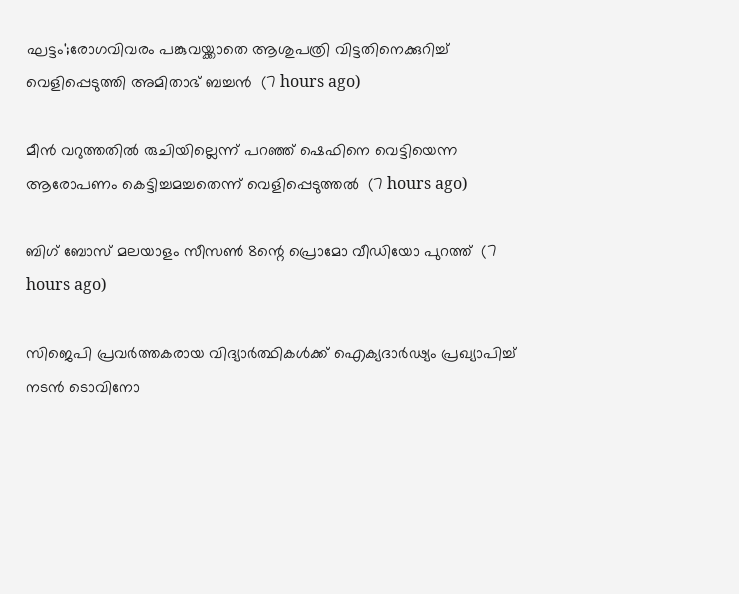ഘട്ടം';രോഗവിവരം പങ്കുവയ്ക്കാതെ ആശുപത്രി വിട്ടതിനെക്കുറിച്ച് വെളിപ്പെടുത്തി അമിതാഭ് ബച്ചന്‍  (7 hours ago)

മീന്‍ വറുത്തതില്‍ രുചിയില്ലെന്ന് പറഞ്ഞ് ഷെഫിനെ വെട്ടിയെന്ന ആരോപണം കെട്ടിച്ചമച്ചതെന്ന് വെളിപ്പെടുത്തല്‍  (7 hours ago)

ബിഗ് ബോസ് മലയാളം സീസണ്‍ 8ന്റെ പ്രൊമോ വീഡിയോ പുറത്ത്  (7 hours ago)

സിജെപി പ്രവര്‍ത്തകരായ വിദ്യാര്‍ത്ഥികള്‍ക്ക് ഐക്യദാര്‍ഢ്യം പ്രഖ്യാപിച്ച് നടന്‍ ടൊവിനോ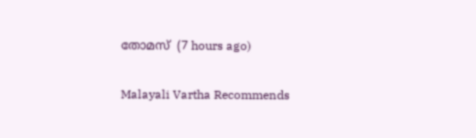തോമസ്  (7 hours ago)

Malayali Vartha Recommends